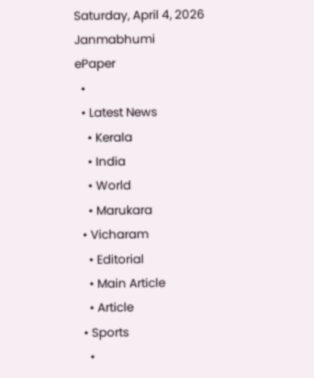Saturday, April 4, 2026
Janmabhumi
ePaper
  •
  • Latest News
    • Kerala
    • India
    • World
    • Marukara
  • Vicharam
    • Editorial
    • Main Article
    • Article
  • Sports
    •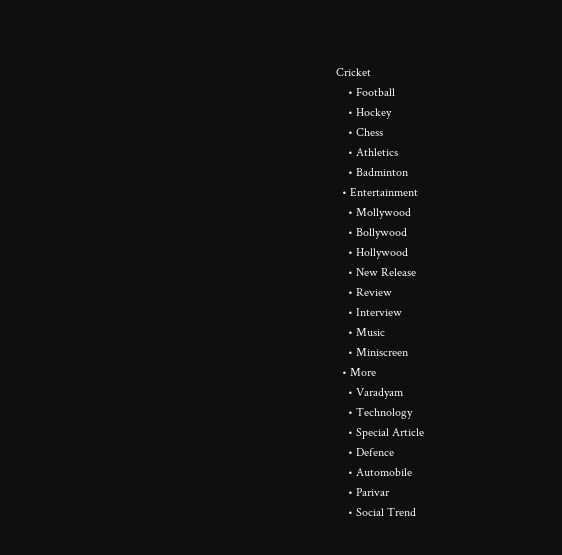Cricket
    • Football
    • Hockey
    • Chess
    • Athletics
    • Badminton
  • Entertainment
    • Mollywood
    • Bollywood
    • Hollywood
    • New Release
    • Review
    • Interview
    • Music
    • Miniscreen
  • More
    • Varadyam
    • Technology
    • Special Article
    • Defence
    • Automobile
    • Parivar
    • Social Trend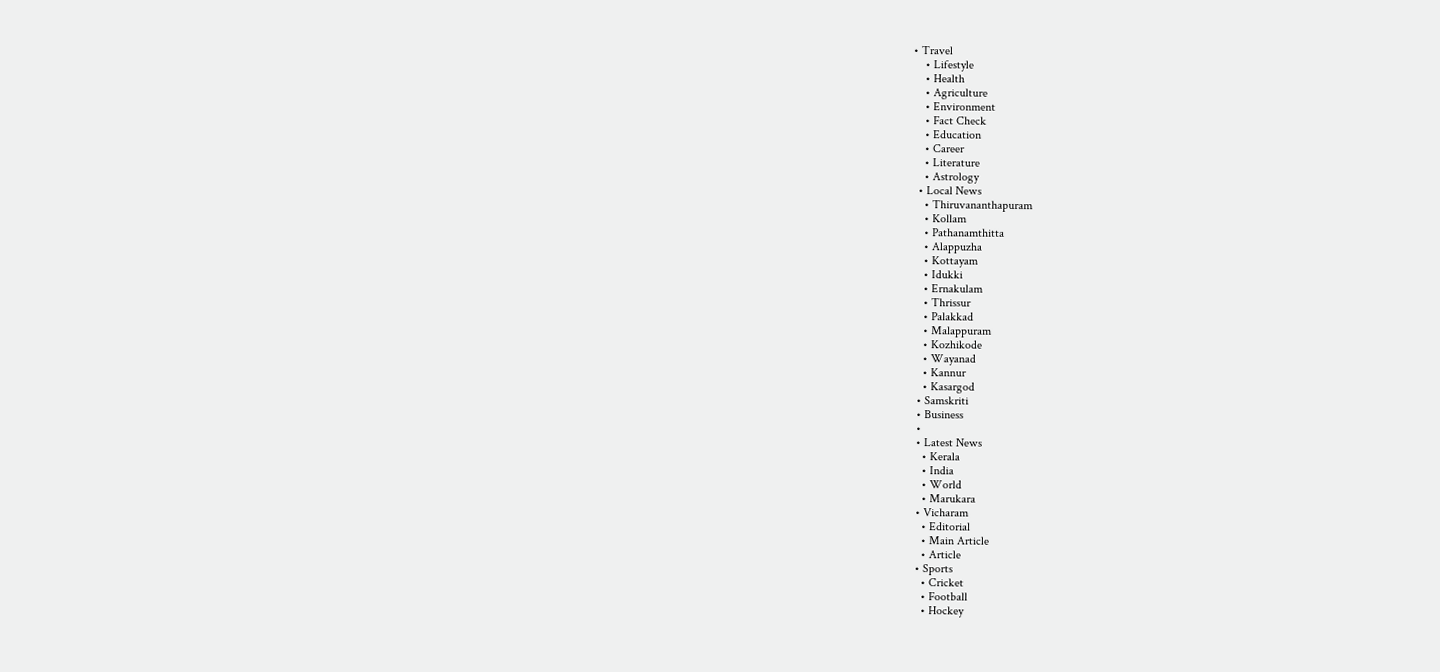• Travel
    • Lifestyle
    • Health
    • Agriculture
    • Environment
    • Fact Check
    • Education
    • Career
    • Literature
    • Astrology
  • Local News
    • Thiruvananthapuram
    • Kollam
    • Pathanamthitta
    • Alappuzha
    • Kottayam
    • Idukki
    • Ernakulam
    • Thrissur
    • Palakkad
    • Malappuram
    • Kozhikode
    • Wayanad
    • Kannur
    • Kasargod
  • Samskriti
  • Business
  •
  • Latest News
    • Kerala
    • India
    • World
    • Marukara
  • Vicharam
    • Editorial
    • Main Article
    • Article
  • Sports
    • Cricket
    • Football
    • Hockey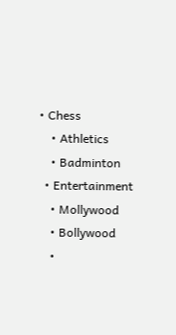• Chess
    • Athletics
    • Badminton
  • Entertainment
    • Mollywood
    • Bollywood
    •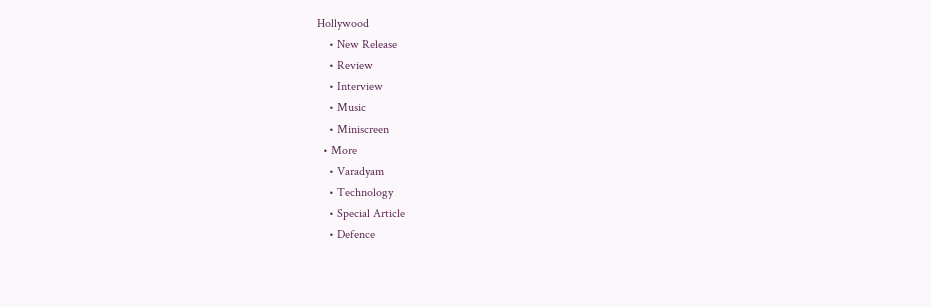Hollywood
    • New Release
    • Review
    • Interview
    • Music
    • Miniscreen
  • More
    • Varadyam
    • Technology
    • Special Article
    • Defence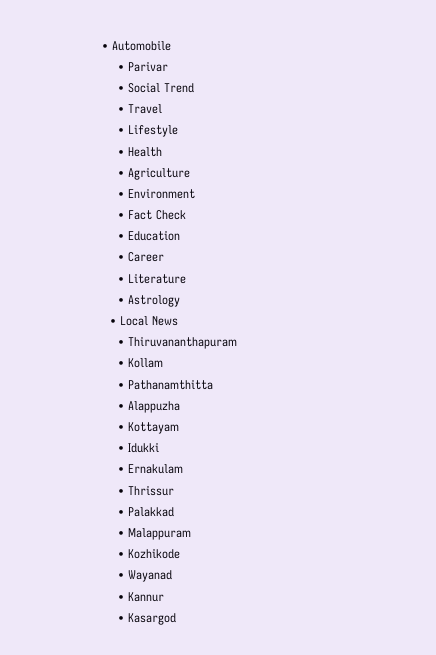• Automobile
    • Parivar
    • Social Trend
    • Travel
    • Lifestyle
    • Health
    • Agriculture
    • Environment
    • Fact Check
    • Education
    • Career
    • Literature
    • Astrology
  • Local News
    • Thiruvananthapuram
    • Kollam
    • Pathanamthitta
    • Alappuzha
    • Kottayam
    • Idukki
    • Ernakulam
    • Thrissur
    • Palakkad
    • Malappuram
    • Kozhikode
    • Wayanad
    • Kannur
    • Kasargod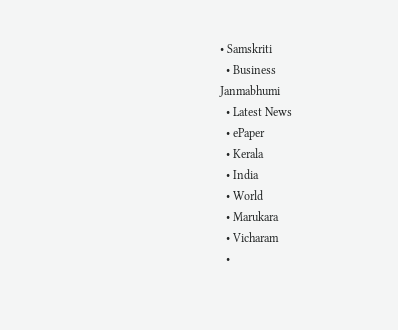• Samskriti
  • Business
Janmabhumi
  • Latest News
  • ePaper
  • Kerala
  • India
  • World
  • Marukara
  • Vicharam
  •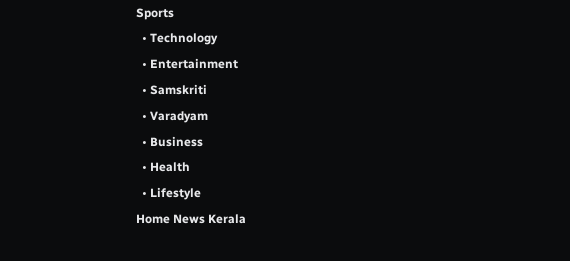Sports
  • Technology
  • Entertainment
  • Samskriti
  • Varadyam
  • Business
  • Health
  • Lifestyle
Home News Kerala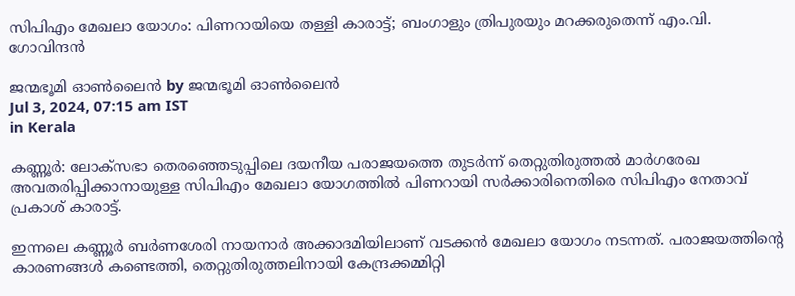സിപിഎം മേഖലാ യോഗം: പിണറായിയെ തള്ളി കാരാട്ട്; ബംഗാളും ത്രിപുരയും മറക്കരുതെന്ന് എം.വി. ഗോവിന്ദന്‍

ജന്മഭൂമി ഓണ്‍ലൈന്‍ by ജന്മഭൂമി ഓണ്‍ലൈന്‍
Jul 3, 2024, 07:15 am IST
in Kerala

കണ്ണൂര്‍: ലോക്സഭാ തെരഞ്ഞെടുപ്പിലെ ദയനീയ പരാജയത്തെ തുടര്‍ന്ന് തെറ്റുതിരുത്തല്‍ മാര്‍ഗരേഖ അവതരിപ്പിക്കാനായുള്ള സിപിഎം മേഖലാ യോഗത്തില്‍ പിണറായി സര്‍ക്കാരിനെതിരെ സിപിഎം നേതാവ് പ്രകാശ് കാരാട്ട്.

ഇന്നലെ കണ്ണൂര്‍ ബര്‍ണശേരി നായനാര്‍ അക്കാദമിയിലാണ് വടക്കന്‍ മേഖലാ യോഗം നടന്നത്. പരാജയത്തിന്റെ കാരണങ്ങള്‍ കണ്ടെത്തി, തെറ്റുതിരുത്തലിനായി കേന്ദ്രക്കമ്മിറ്റി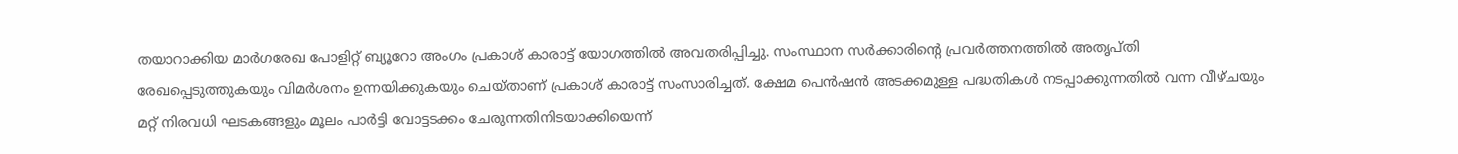തയാറാക്കിയ മാര്‍ഗരേഖ പോളിറ്റ് ബ്യൂറോ അംഗം പ്രകാശ് കാരാട്ട് യോഗത്തില്‍ അവതരിപ്പിച്ചു. സംസ്ഥാന സര്‍ക്കാരിന്റെ പ്രവര്‍ത്തനത്തില്‍ അതൃപ്തി രേഖപ്പെടുത്തുകയും വിമര്‍ശനം ഉന്നയിക്കുകയും ചെയ്താണ് പ്രകാശ് കാരാട്ട് സംസാരിച്ചത്. ക്ഷേമ പെന്‍ഷന്‍ അടക്കമുള്ള പദ്ധതികള്‍ നടപ്പാക്കുന്നതില്‍ വന്ന വീഴ്ചയും മറ്റ് നിരവധി ഘടകങ്ങളും മൂലം പാര്‍ട്ടി വോട്ടടക്കം ചേരുന്നതിനിടയാക്കിയെന്ന്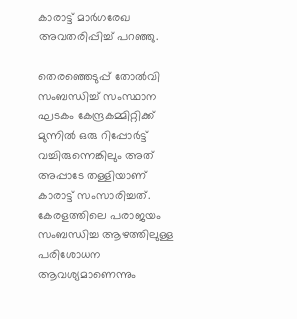കാരാട്ട് മാര്‍ഗരേഖ അവതരിപ്പിച്ച് പറഞ്ഞു.

തെരഞ്ഞെടുപ്പ് തോല്‍വി സംബന്ധിച്ച് സംസ്ഥാന ഘടകം കേന്ദ്രകമ്മിറ്റിക്ക് മുന്നില്‍ ഒരു റിപ്പോര്‍ട്ട് വച്ചിരുന്നെങ്കിലും അത് അപ്പാടേ തള്ളിയാണ് കാരാട്ട് സംസാരിച്ചത്. കേരളത്തിലെ പരാജയം സംബന്ധിച്ച ആഴത്തിലുള്ള പരിശോധന ആവശ്യമാണെന്നും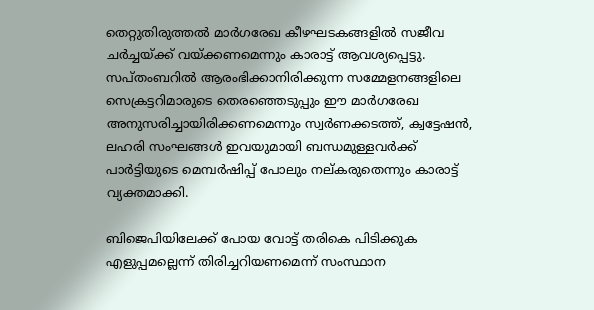തെറ്റുതിരുത്തല്‍ മാര്‍ഗരേഖ കീഴഘടകങ്ങളില്‍ സജീവ ചര്‍ച്ചയ്‌ക്ക് വയ്‌ക്കണമെന്നും കാരാട്ട് ആവശ്യപ്പെട്ടു.
സപ്തംബറില്‍ ആരംഭിക്കാനിരിക്കുന്ന സമ്മേളനങ്ങളിലെ സെക്രട്ടറിമാരുടെ തെരഞ്ഞെടുപ്പും ഈ മാര്‍ഗരേഖ അനുസരിച്ചായിരിക്കണമെന്നും സ്വര്‍ണക്കടത്ത്, ക്വട്ടേഷന്‍, ലഹരി സംഘങ്ങള്‍ ഇവയുമായി ബന്ധമുള്ളവര്‍ക്ക് പാര്‍ട്ടിയുടെ മെമ്പര്‍ഷിപ്പ് പോലും നല്കരുതെന്നും കാരാട്ട് വ്യക്തമാക്കി.

ബിജെപിയിലേക്ക് പോയ വോട്ട് തരികെ പിടിക്കുക എളുപ്പമല്ലെന്ന് തിരിച്ചറിയണമെന്ന് സംസ്ഥാന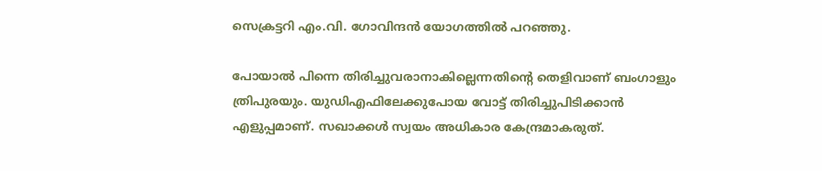സെക്രട്ടറി എം.വി. ഗോവിന്ദന്‍ യോഗത്തില്‍ പറഞ്ഞു.

പോയാല്‍ പിന്നെ തിരിച്ചുവരാനാകില്ലെന്നതിന്റെ തെളിവാണ് ബംഗാളും ത്രിപുരയും. യുഡിഎഫിലേക്കുപോയ വോട്ട് തിരിച്ചുപിടിക്കാന്‍ എളുപ്പമാണ്. സഖാക്കള്‍ സ്വയം അധികാര കേന്ദ്രമാകരുത്.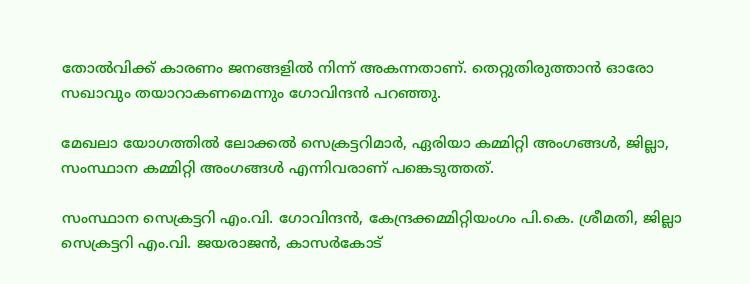തോല്‍വിക്ക് കാരണം ജനങ്ങളില്‍ നിന്ന് അകന്നതാണ്. തെറ്റുതിരുത്താന്‍ ഓരോ സഖാവും തയാറാകണമെന്നും ഗോവിന്ദന്‍ പറഞ്ഞു.

മേഖലാ യോഗത്തില്‍ ലോക്കല്‍ സെക്രട്ടറിമാര്‍, ഏരിയാ കമ്മിറ്റി അംഗങ്ങള്‍, ജില്ലാ, സംസ്ഥാന കമ്മിറ്റി അംഗങ്ങള്‍ എന്നിവരാണ് പങ്കെടുത്തത്.

സംസ്ഥാന സെക്രട്ടറി എം.വി. ഗോവിന്ദന്‍, കേന്ദ്രക്കമ്മിറ്റിയംഗം പി.കെ. ശ്രീമതി, ജില്ലാ സെക്രട്ടറി എം.വി. ജയരാജന്‍, കാസര്‍കോട്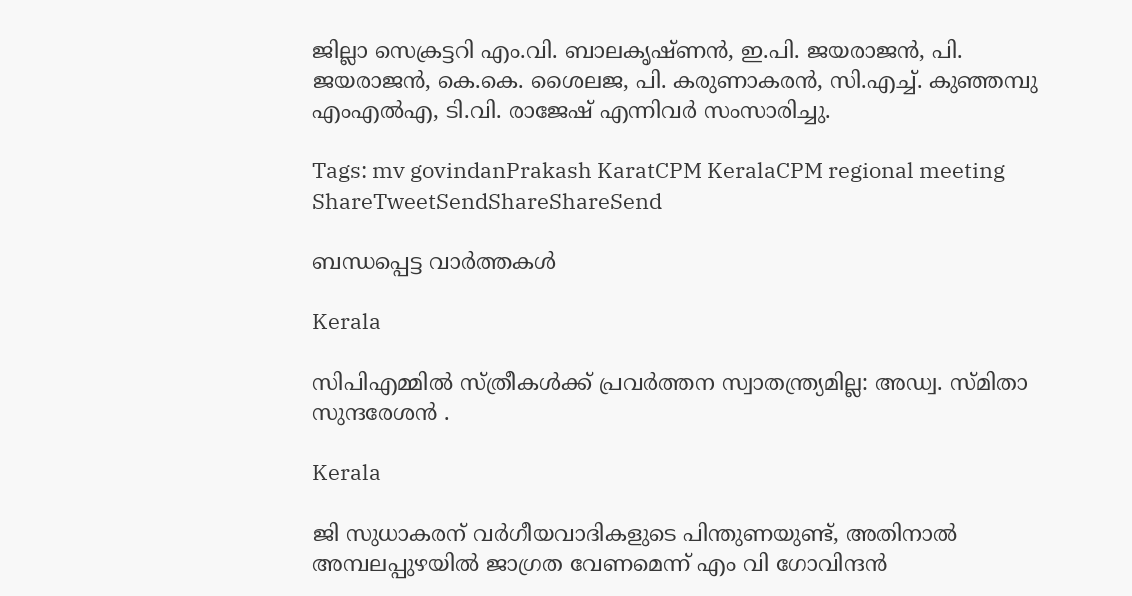ജില്ലാ സെക്രട്ടറി എം.വി. ബാലകൃഷ്ണന്‍, ഇ.പി. ജയരാജന്‍, പി. ജയരാജന്‍, കെ.കെ. ശൈലജ, പി. കരുണാകരന്‍, സി.എച്ച്. കുഞ്ഞമ്പു എംഎല്‍എ, ടി.വി. രാജേഷ് എന്നിവര്‍ സംസാരിച്ചു.

Tags: mv govindanPrakash KaratCPM KeralaCPM regional meeting
ShareTweetSendShareShareSend

ബന്ധപ്പെട്ട വാര്‍ത്തകള്‍

Kerala

സിപിഎമ്മില്‍ സ്ത്രീകള്‍ക്ക് പ്രവര്‍ത്തന സ്വാതന്ത്ര്യമില്ല: അഡ്വ. സ്മിതാ സുന്ദരേശന്‍ .

Kerala

ജി സുധാകരന് വര്‍ഗീയവാദികളുടെ പിന്തുണയുണ്ട്, അതിനാല്‍ അമ്പലപ്പുഴയില്‍ ജാഗ്രത വേണമെന്ന് എം വി ഗോവിന്ദന്‍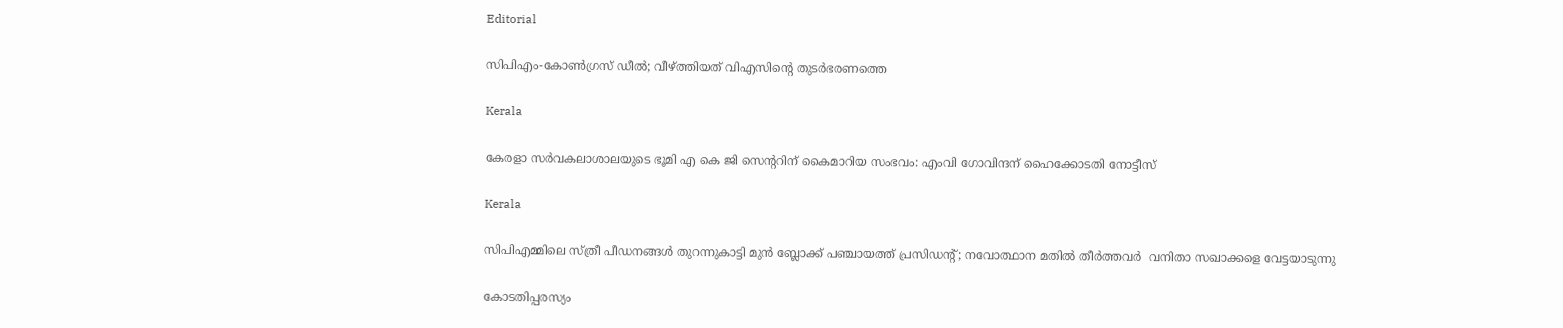Editorial

സിപിഎം-കോണ്‍ഗ്രസ് ഡീല്‍; വീഴ്‌ത്തിയത് വിഎസിന്റെ തുടര്‍ഭരണത്തെ

Kerala

കേരളാ സർവകലാശാലയുടെ ഭൂമി എ കെ ജി സെന്ററിന് കൈമാറിയ സംഭവം: എംവി ഗോവിന്ദന് ഹൈക്കോടതി നോട്ടീസ്

Kerala

സിപിഎമ്മിലെ സ്ത്രീ പീഡനങ്ങള്‍ തുറന്നുകാട്ടി മുന്‍ ബ്ലോക്ക് പഞ്ചായത്ത് പ്രസിഡന്റ്; നവോത്ഥാന മതില്‍ തീര്‍ത്തവര്‍  വനിതാ സഖാക്കളെ വേട്ടയാടുന്നു

കോടതിപ്പരസ്യം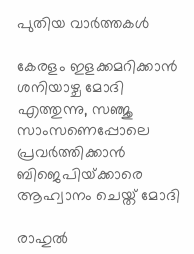പുതിയ വാര്‍ത്തകള്‍

കേരളം ഇളക്കമറിക്കാന്‍ ശനിയാഴ്ച മോദി എത്തുന്നു, സഞ്ജു സാംസണെപ്പോലെ പ്രവര്‍ത്തിക്കാന്‍ ബിജെപിയ്‌ക്കാരെ ആഹ്വാനം ചെയ്ത് മോദി

രാഹുല്‍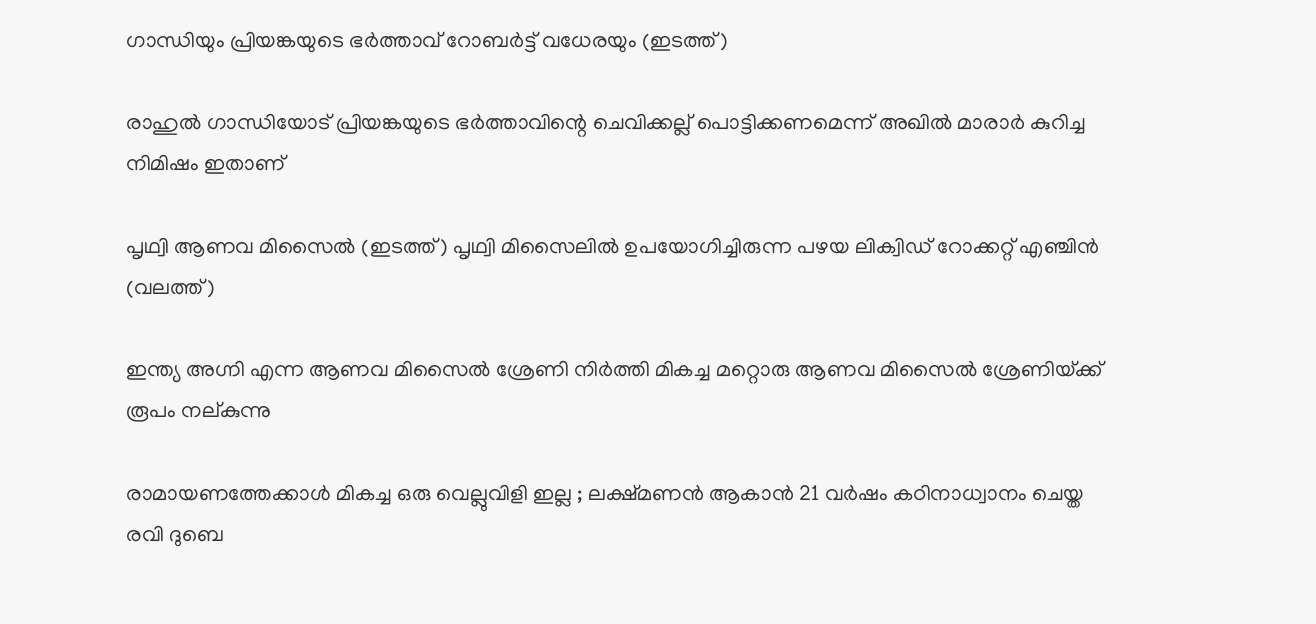ഗാന്ധിയും പ്രിയങ്കയുടെ ഭര്‍ത്താവ് റോബര്‍ട്ട് വധേരയും (ഇടത്ത്)

രാഹുല്‍ ഗാന്ധിയോട് പ്രിയങ്കയുടെ ഭര്‍ത്താവിന്റെ ചെവിക്കല്ല് പൊട്ടിക്കണമെന്ന് അഖില്‍ മാരാര്‍ കുറിച്ച നിമിഷം ഇതാണ്

പൃഥ്വി ആണവ മിസൈല്‍ (ഇടത്ത്) പൃഥ്വി മിസൈലില്‍ ഉപയോഗിച്ചിരുന്ന പഴയ ലിക്വിഡ് റോക്കറ്റ് എഞ്ചിന്‍ (വലത്ത്)

ഇന്ത്യ അഗ്നി എന്ന ആണവ മിസൈല്‍ ശ്രേണി നിര്‍ത്തി മികച്ച മറ്റൊരു ആണവ മിസൈല്‍ ശ്രേണിയ്‌ക്ക് രൂപം നല‍്കുന്നു

രാമായണത്തേക്കാൾ മികച്ച ഒരു വെല്ലുവിളി ഇല്ല ; ലക്ഷ്മണൻ ആകാൻ 21 വർഷം കഠിനാധ്വാനം ചെയ്ത രവി ദുബെ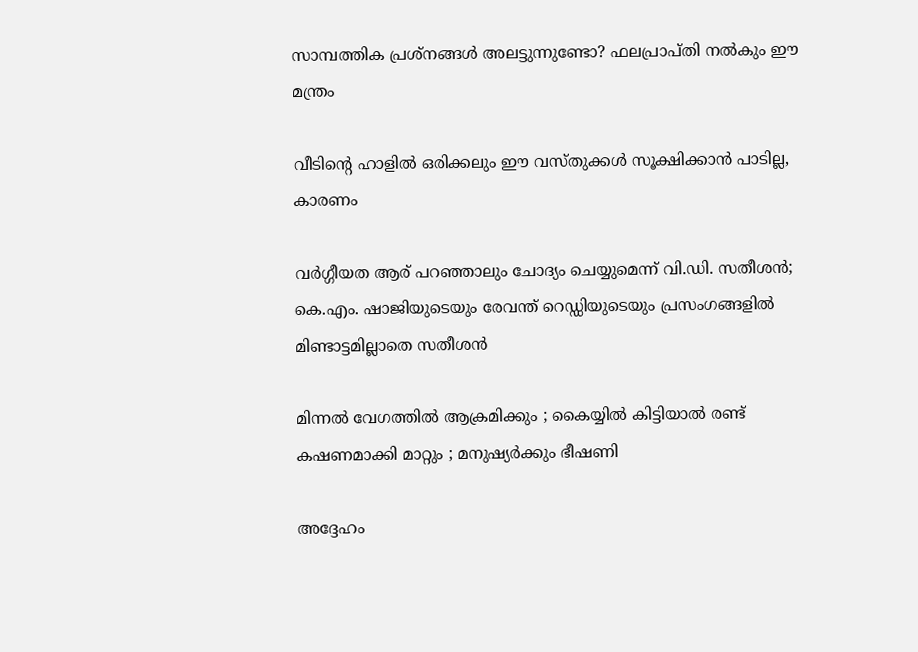സാമ്പത്തിക പ്രശ്നങ്ങൾ അലട്ടുന്നുണ്ടോ? ഫലപ്രാപ്തി നൽകും ഈ മന്ത്രം

വീടിന്റെ ഹാളിൽ ഒരിക്കലും ഈ വസ്തുക്കൾ സൂക്ഷിക്കാൻ പാടില്ല, കാരണം

വര്‍ഗ്ഗീയത ആര് പറഞ്ഞാലും ചോദ്യം ചെയ്യുമെന്ന് വി.ഡി. സതീശന്‍; കെ.എം. ഷാജിയുടെയും രേവന്ത് റെഡ്ഡിയുടെയും പ്രസംഗങ്ങളില്‍ മിണ്ടാട്ടമില്ലാതെ സതീശന്‍

മിന്നൽ വേഗത്തില്‍ ആക്രമിക്കും ; കൈയ്യിൽ കിട്ടിയാൽ രണ്ട് കഷണമാക്കി മാറ്റും ; മനുഷ്യർക്കും ഭീഷണി

അദ്ദേഹം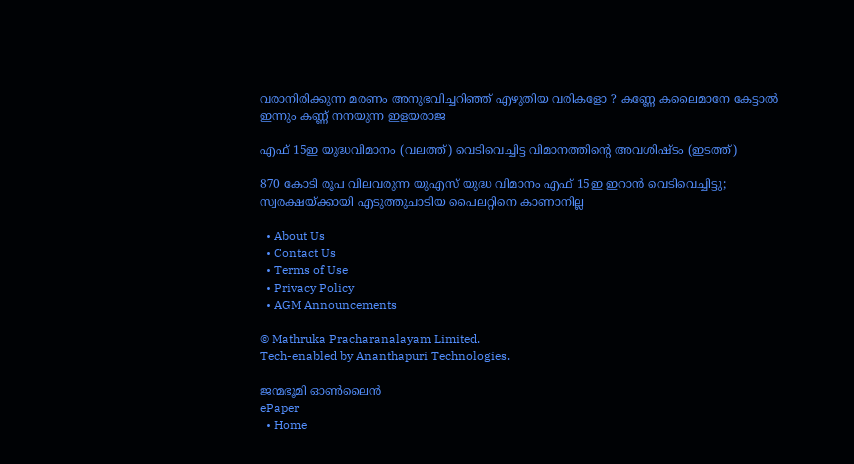വരാനിരിക്കുന്ന മരണം അനുഭവിച്ചറിഞ്ഞ് എഴുതിയ വരികളോ ? കണ്ണേ കലൈമാനേ കേട്ടാൽ ഇന്നും കണ്ണ് നനയുന്ന ഇളയരാജ

എഫ് 15ഇ യുദ്ധവിമാനം (വലത്ത്) വെടിവെച്ചിട്ട വിമാനത്തിന്‍റെ അവശിഷ്ടം (ഇടത്ത്)

870 കോടി രൂപ വിലവരുന്ന യുഎസ് യുദ്ധ വിമാനം എഫ് 15ഇ ഇറാന്‍ വെടിവെച്ചിട്ടു; സ്വരക്ഷയ്‌ക്കായി എടുത്തുചാടിയ പൈലറ്റിനെ കാണാനില്ല

  • About Us
  • Contact Us
  • Terms of Use
  • Privacy Policy
  • AGM Announcements

© Mathruka Pracharanalayam Limited.
Tech-enabled by Ananthapuri Technologies.

ജന്മഭൂമി ഓണ്‍ലൈന്‍
ePaper
  • Home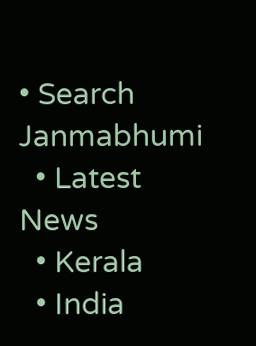• Search Janmabhumi
  • Latest News
  • Kerala
  • India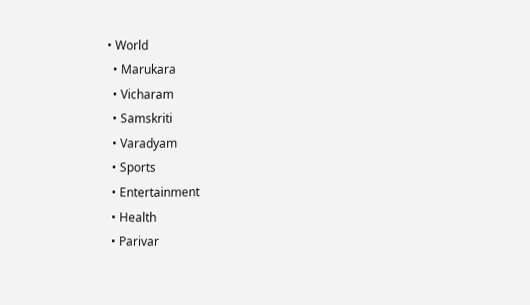• World
  • Marukara
  • Vicharam
  • Samskriti
  • Varadyam
  • Sports
  • Entertainment
  • Health
  • Parivar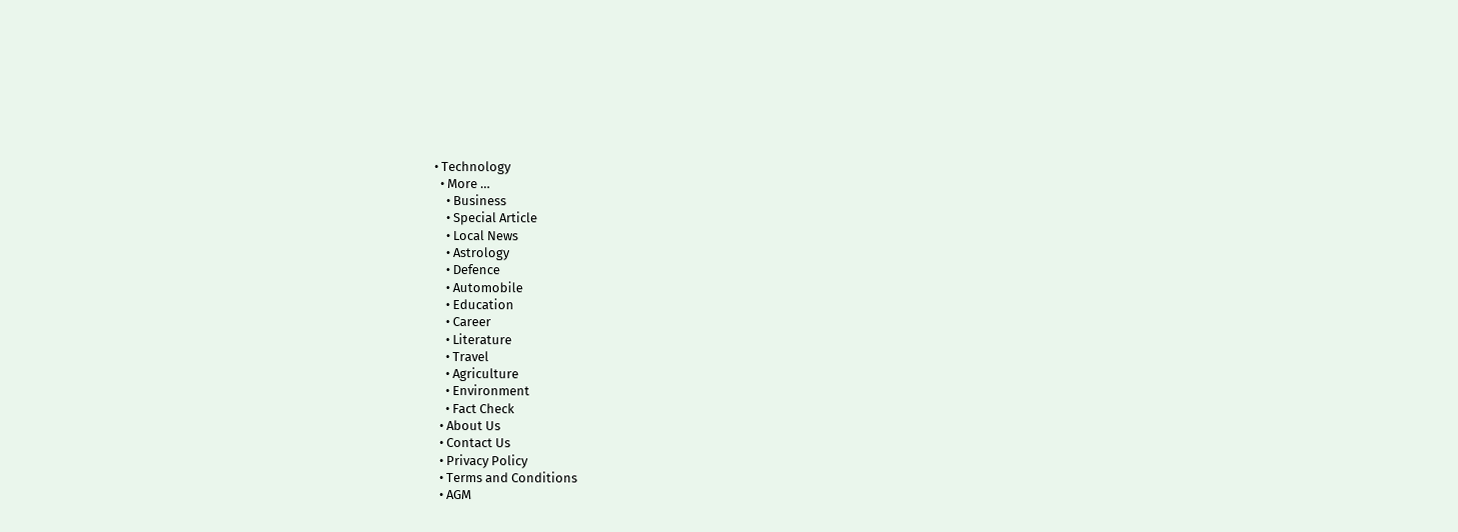• Technology
  • More …
    • Business
    • Special Article
    • Local News
    • Astrology
    • Defence
    • Automobile
    • Education
    • Career
    • Literature
    • Travel
    • Agriculture
    • Environment
    • Fact Check
  • About Us
  • Contact Us
  • Privacy Policy
  • Terms and Conditions
  • AGM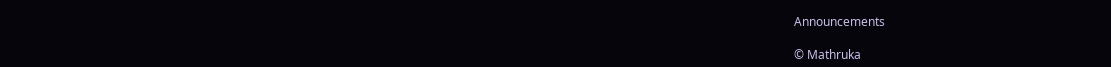Announcements

© Mathruka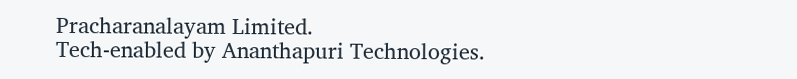Pracharanalayam Limited.
Tech-enabled by Ananthapuri Technologies.